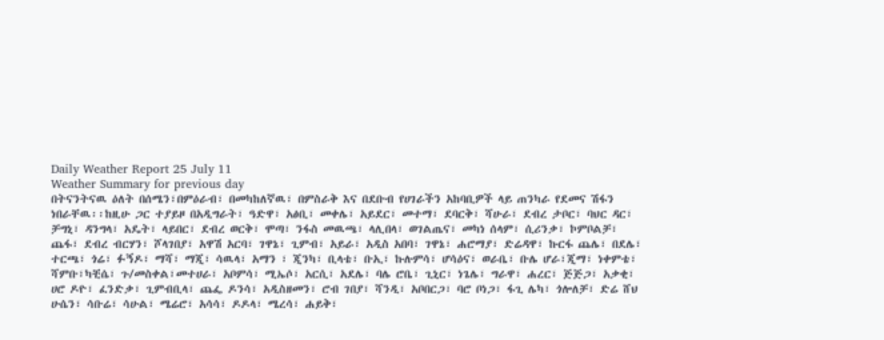Daily Weather Report 25 July 11
Weather Summary for previous day
በትናንትናዉ ዕለት በሰሜን፣በምዕራብ፣ በመካከለኛዉ፣ በምስራቅ እና በደቡብ የሀገራችን አከባቢዎች ላይ ጠንካራ የደመና ሽፋን ነበራቸዉ፡፡ከዚሁ ጋር ተያይዞ በአዲግራት፣ ዓድዋ፣ አፅቢ፣ መቀሌ፣ አይደር፣ መተማ፣ ደባርቅ፣ ሻሁራ፣ ደብረ ታቦር፣ ባህር ዳር፣ ቻግኒ፣ ዳንግላ፣ አዴት፣ ላይበር፣ ደብረ ወርቅ፣ ሞጣ፣ ንፋስ መዉጫ፣ ላሊበላ፣ ወገልጤና፣ መካነ ሰላም፣ ሲሪንቃ፣ ኮምቦልቻ፣ ጨፋ፣ ደብረ ብርሃን፣ ሾላገበያ፣ አዋሽ አርባ፣ ገዋኔ፣ ጊምብ፣ አይራ፣ አዲስ አበባ፣ ገዋኔ፣ ሐሮማያ፣ ድሬዳዋ፣ ኩርፋ ጨሌ፣ በደሌ፣ ተርጫ፣ ጎሬ፣ ፉኝዶ፣ ማሻ፣ ማጂ፣ ሳዉላ፣ አማን ፣ ጂንካ፣ ቢላቴ፣ ቡኢ፣ ኩሉምሳ፣ ሆሳዕና፣ ወራቤ፣ ቡሌ ሆራ፣ጂማ፣ ነቀምቴ፣ ሻምቡ፣ካቺሴ፣ ጉ/መስቀል፣መተሀራ፣ አቦምሳ፣ ሚኤሶ፣ አርሲ፣ አደሌ፣ ባሌ ሮቤ፣ ጊኒር፣ ነጌሌ፣ ግራዋ፣ ሐረር፣ ጅጅጋ፣ አቃቂ፣ ሀሮ ዶዮ፣ ፈንድቃ፣ ጊምብቢላ፣ ጨፌ ዶንሳ፣ አዲስዘመን፣ ሮብ ገበያ፣ ሻንዲ፣ አቦበርጋ፣ ባሮ ቦነጋ፣ ፋጊ ሌካ፣ ጎሎለቻ፣ ድሬ ሸህ ሁሴን፣ ሳቡሬ፣ ሳሁል፣ ሜሬሮ፣ አሳሳ፣ ዶዶላ፣ ሜረሳ፣ ሐይቅ፣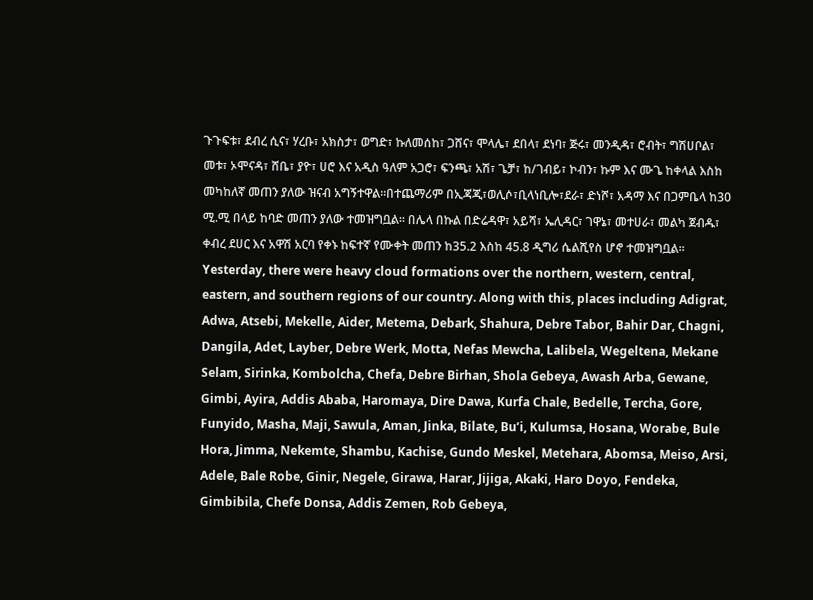ጉጉፍቱ፣ ደብረ ሲና፣ ሃረቡ፣ አክስታ፣ ወግድ፣ ኩለመሰከ፣ ጋሸና፣ ሞላሌ፣ ደበላ፣ ደነባ፣ ጅሩ፣ መንዲዳ፣ ሮብት፣ ግሽሀቦል፣ መቱ፣ ኦሞናዳ፣ ሸቤ፣ ያዮ፣ ሀሮ እና አዲስ ዓለም አጋሮ፣ ፍንጫ፣ አሽ፣ ጌቻ፣ ከ/ገብይ፣ ኮብን፣ ኩም እና ሙጌ ከቀላል እስከ መካከለኛ መጠን ያለው ዝናብ አግኝተዋል፡፡በተጨማሪም በኢጃጂ፣ወሊሶ፣ቢላነቢሎ፣ደራ፣ ድነሾ፣ አዳማ እና በጋምቤላ ከ30 ሚ.ሚ በላይ ከባድ መጠን ያለው ተመዝግቧል፡፡ በሌላ በኩል በድሬዳዋ፣ አይሻ፣ ኤሊዳር፣ ገዋኔ፣ መተሀራ፣ መልካ ጀብዱ፣ ቀብረ ደሀር እና አዋሽ አርባ የቀኑ ከፍተኛ የሙቀት መጠን ከ35.2 እስከ 45.8 ዲግሪ ሴልሺየስ ሆኖ ተመዝግቧል፡፡
Yesterday, there were heavy cloud formations over the northern, western, central, eastern, and southern regions of our country. Along with this, places including Adigrat, Adwa, Atsebi, Mekelle, Aider, Metema, Debark, Shahura, Debre Tabor, Bahir Dar, Chagni, Dangila, Adet, Layber, Debre Werk, Motta, Nefas Mewcha, Lalibela, Wegeltena, Mekane Selam, Sirinka, Kombolcha, Chefa, Debre Birhan, Shola Gebeya, Awash Arba, Gewane, Gimbi, Ayira, Addis Ababa, Haromaya, Dire Dawa, Kurfa Chale, Bedelle, Tercha, Gore, Funyido, Masha, Maji, Sawula, Aman, Jinka, Bilate, Bu’i, Kulumsa, Hosana, Worabe, Bule Hora, Jimma, Nekemte, Shambu, Kachise, Gundo Meskel, Metehara, Abomsa, Meiso, Arsi, Adele, Bale Robe, Ginir, Negele, Girawa, Harar, Jijiga, Akaki, Haro Doyo, Fendeka, Gimbibila, Chefe Donsa, Addis Zemen, Rob Gebeya,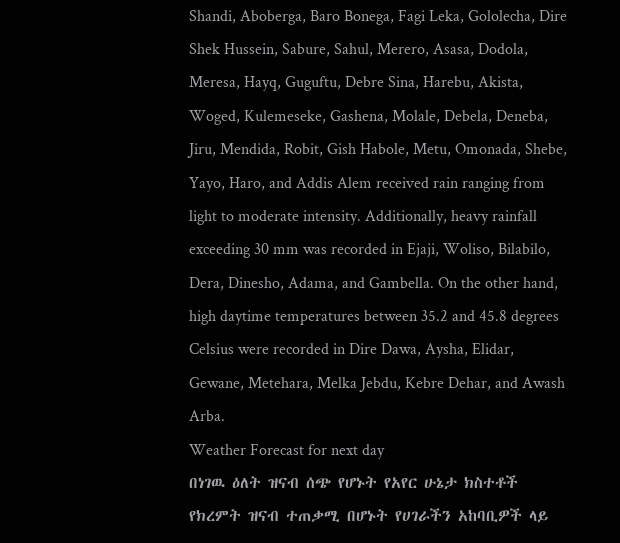Shandi, Aboberga, Baro Bonega, Fagi Leka, Gololecha, Dire Shek Hussein, Sabure, Sahul, Merero, Asasa, Dodola, Meresa, Hayq, Guguftu, Debre Sina, Harebu, Akista, Woged, Kulemeseke, Gashena, Molale, Debela, Deneba, Jiru, Mendida, Robit, Gish Habole, Metu, Omonada, Shebe, Yayo, Haro, and Addis Alem received rain ranging from light to moderate intensity. Additionally, heavy rainfall exceeding 30 mm was recorded in Ejaji, Woliso, Bilabilo, Dera, Dinesho, Adama, and Gambella. On the other hand, high daytime temperatures between 35.2 and 45.8 degrees Celsius were recorded in Dire Dawa, Aysha, Elidar, Gewane, Metehara, Melka Jebdu, Kebre Dehar, and Awash Arba.
Weather Forecast for next day
በነገዉ ዕለት ዝናብ ሰጭ የሆኑት የአየር ሁኔታ ክስተቶች የክረምት ዝናብ ተጠቃሚ በሆኑት የሀገራችን አከባቢዎች ላይ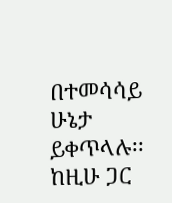በተመሳሳይ ሁኔታ ይቀጥላሉ፡፡ከዚሁ ጋር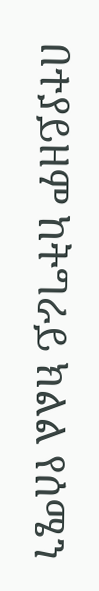በተያይዘም ከትግራይ ክልል የሰሜን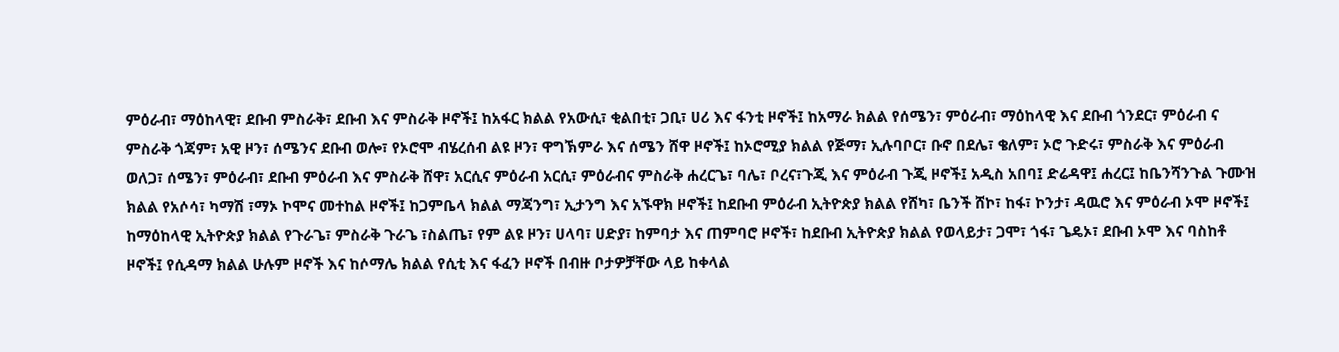ምዕራብ፣ ማዕከላዊ፣ ደቡብ ምስራቅ፣ ደቡብ እና ምስራቅ ዞኖች፤ ከአፋር ክልል የአውሲ፣ ቂልበቲ፣ ጋቢ፣ ሀሪ እና ፋንቲ ዞኖች፤ ከአማራ ክልል የሰሜን፣ ምዕራብ፣ ማዕከላዊ እና ደቡብ ጎንደር፣ ምዕራብ ና ምስራቅ ጎጃም፣ አዊ ዞን፣ ሰሜንና ደቡብ ወሎ፣ የኦሮሞ ብሄረሰብ ልዩ ዞን፣ ዋግኽምራ እና ሰሜን ሸዋ ዞኖች፤ ከኦሮሚያ ክልል የጅማ፣ ኢሉባቦር፣ ቡኖ በደሌ፣ ቄለም፣ ኦሮ ጉድሩ፣ ምስራቅ እና ምዕራብ ወለጋ፣ ሰሜን፣ ምዕራብ፣ ደቡብ ምዕራብ እና ምስራቅ ሸዋ፣ አርሲና ምዕራብ አርሲ፣ ምዕራብና ምስራቅ ሐረርጌ፣ ባሌ፣ ቦረና፣ጉጂ እና ምዕራብ ጉጂ ዞኖች፤ አዲስ አበባ፤ ድሬዳዋ፤ ሐረር፤ ከቤንሻንጉል ጉሙዝ ክልል የአሶሳ፣ ካማሽ ፣ማኦ ኮሞና መተከል ዞኖች፤ ከጋምቤላ ክልል ማጃንግ፣ ኢታንግ እና አኙዋክ ዞኖች፤ ከደቡብ ምዕራብ ኢትዮጵያ ክልል የሸካ፣ ቤንች ሸኮ፣ ከፋ፣ ኮንታ፣ ዳዉሮ እና ምዕራብ ኦሞ ዞኖች፤ ከማዕከላዊ ኢትዮጵያ ክልል የጉራጌ፣ ምስራቅ ጉራጌ ፣ስልጤ፣ የም ልዩ ዞን፣ ሀላባ፣ ሀድያ፣ ከምባታ እና ጠምባሮ ዞኖች፣ ከደቡብ ኢትዮጵያ ክልል የወላይታ፣ ጋሞ፣ ጎፋ፣ ጌዴኦ፣ ደቡብ ኦሞ እና ባስከቶ ዞኖች፤ የሲዳማ ክልል ሁሉም ዞኖች እና ከሶማሌ ክልል የሲቲ እና ፋፈን ዞኖች በብዙ ቦታዎቻቸው ላይ ከቀላል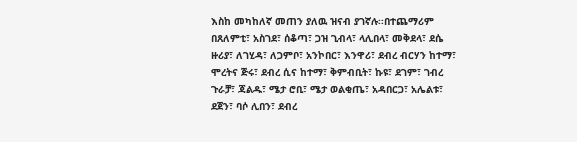እስከ መካከለኛ መጠን ያለዉ ዝናብ ያገኛሉ፡፡በተጨማሪም በጸለምቲ፣ አስገደ፣ ሰቆጣ፣ ጋዝ ጊብላ፣ ላሊበላ፣ መቅደላ፣ ደሴ ዙሪያ፣ ለገሂዳ፣ ለጋምቦ፣ አንኮበር፣ እንዋሪ፣ ደብረ ብርሃን ከተማ፣ ሞረትና ጅሩ፣ ደብረ ሲና ከተማ፣ ቅምብቢት፣ ኩዩ፣ ደገም፣ ገብረ ጉራቻ፣ ጃልዱ፣ ሜታ ሮቢ፣ ሜታ ወልቂጤ፣ አዳበርጋ፣ አሌልቱ፣ ደጀን፣ ባሶ ሊበን፣ ደብረ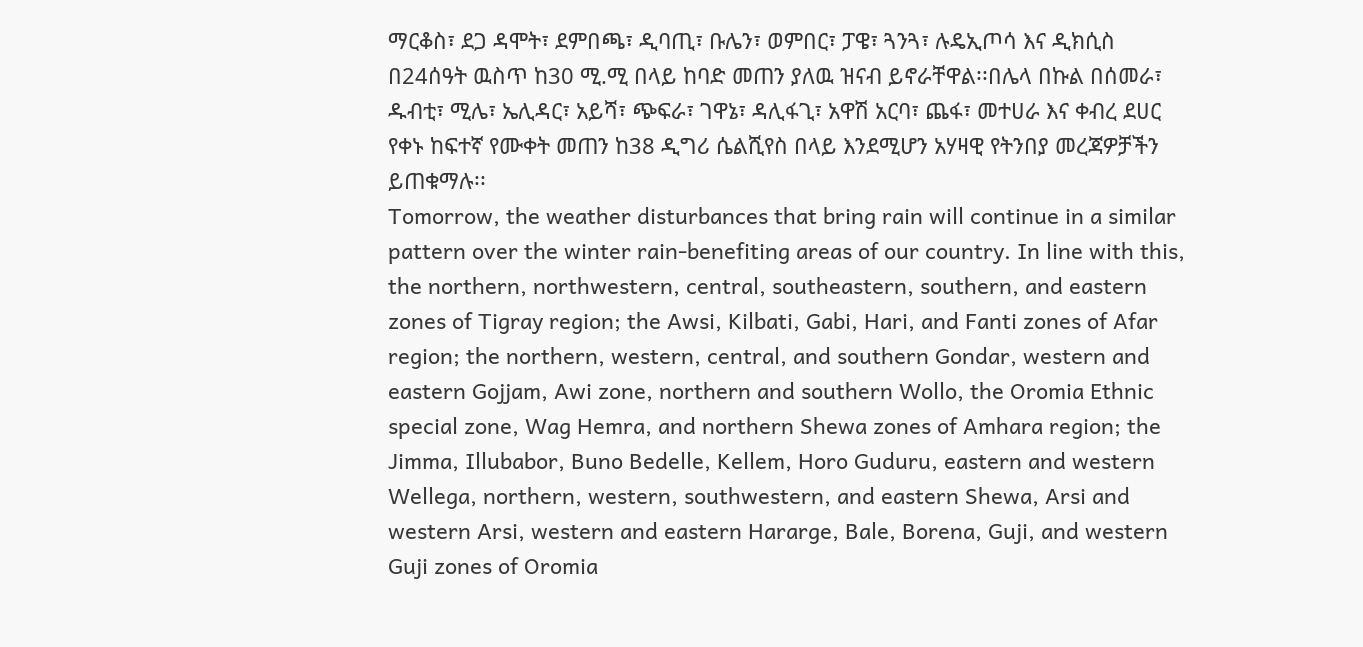ማርቆስ፣ ደጋ ዳሞት፣ ደምበጫ፣ ዲባጢ፣ ቡሌን፣ ወምበር፣ ፓዌ፣ ጓንጓ፣ ሉዴኢጦሳ እና ዲክሲስ በ24ሰዓት ዉስጥ ከ30 ሚ.ሚ በላይ ከባድ መጠን ያለዉ ዝናብ ይኖራቸዋል፡፡በሌላ በኩል በሰመራ፣ ዱብቲ፣ ሚሌ፣ ኤሊዳር፣ አይሻ፣ ጭፍራ፣ ገዋኔ፣ ዳሊፋጊ፣ አዋሽ አርባ፣ ጨፋ፣ መተሀራ እና ቀብረ ደሀር የቀኑ ከፍተኛ የሙቀት መጠን ከ38 ዲግሪ ሴልሺየስ በላይ እንደሚሆን አሃዛዊ የትንበያ መረጃዎቻችን ይጠቁማሉ፡፡
Tomorrow, the weather disturbances that bring rain will continue in a similar pattern over the winter rain-benefiting areas of our country. In line with this, the northern, northwestern, central, southeastern, southern, and eastern zones of Tigray region; the Awsi, Kilbati, Gabi, Hari, and Fanti zones of Afar region; the northern, western, central, and southern Gondar, western and eastern Gojjam, Awi zone, northern and southern Wollo, the Oromia Ethnic special zone, Wag Hemra, and northern Shewa zones of Amhara region; the Jimma, Illubabor, Buno Bedelle, Kellem, Horo Guduru, eastern and western Wellega, northern, western, southwestern, and eastern Shewa, Arsi and western Arsi, western and eastern Hararge, Bale, Borena, Guji, and western Guji zones of Oromia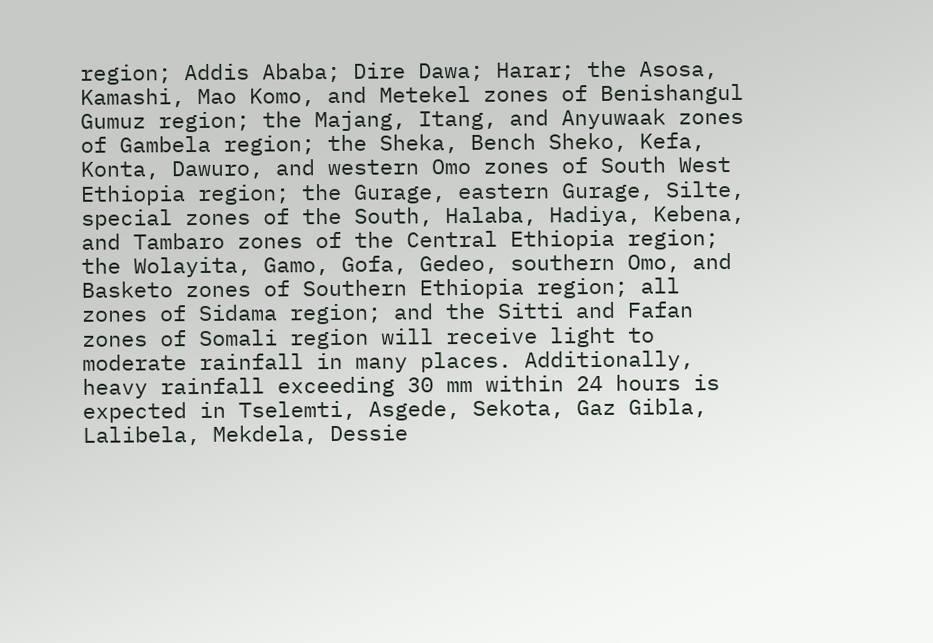region; Addis Ababa; Dire Dawa; Harar; the Asosa, Kamashi, Mao Komo, and Metekel zones of Benishangul Gumuz region; the Majang, Itang, and Anyuwaak zones of Gambela region; the Sheka, Bench Sheko, Kefa, Konta, Dawuro, and western Omo zones of South West Ethiopia region; the Gurage, eastern Gurage, Silte, special zones of the South, Halaba, Hadiya, Kebena, and Tambaro zones of the Central Ethiopia region; the Wolayita, Gamo, Gofa, Gedeo, southern Omo, and Basketo zones of Southern Ethiopia region; all zones of Sidama region; and the Sitti and Fafan zones of Somali region will receive light to moderate rainfall in many places. Additionally, heavy rainfall exceeding 30 mm within 24 hours is expected in Tselemti, Asgede, Sekota, Gaz Gibla, Lalibela, Mekdela, Dessie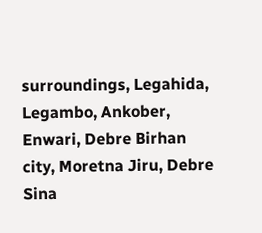surroundings, Legahida, Legambo, Ankober, Enwari, Debre Birhan city, Moretna Jiru, Debre Sina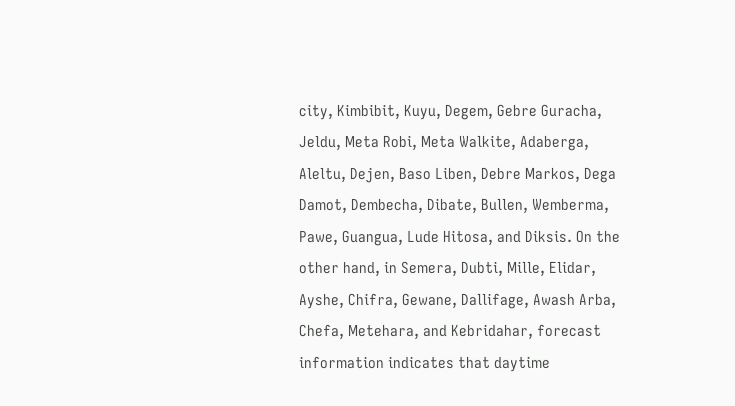city, Kimbibit, Kuyu, Degem, Gebre Guracha, Jeldu, Meta Robi, Meta Walkite, Adaberga, Aleltu, Dejen, Baso Liben, Debre Markos, Dega Damot, Dembecha, Dibate, Bullen, Wemberma, Pawe, Guangua, Lude Hitosa, and Diksis. On the other hand, in Semera, Dubti, Mille, Elidar, Ayshe, Chifra, Gewane, Dallifage, Awash Arba, Chefa, Metehara, and Kebridahar, forecast information indicates that daytime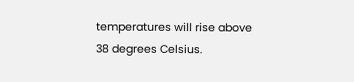temperatures will rise above 38 degrees Celsius.